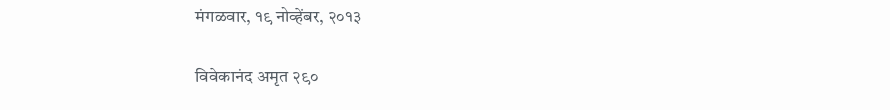मंगळवार, १९ नोव्हेंबर, २०१३

विवेकानंद अमृत २९०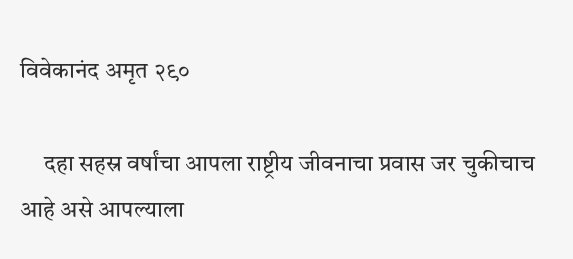विवेकानंद अमृत २९०

     दहा सहस्र वर्षांचा आपला राष्ट्रीय जीवनाचा प्रवास जर चुकीचाच आहे असे आपल्याला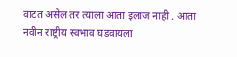वाटत असेल तर त्याला आता इलाज नाही . आता नवीन राष्ट्रीय स्वभाव घडवायला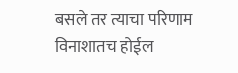बसले तर त्याचा परिणाम विनाशातच होईल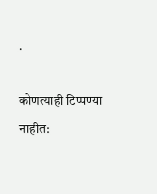.

कोणत्याही टिप्पण्‍या नाहीत: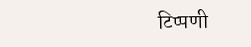टिप्पणी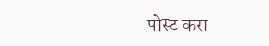पोस्ट करा